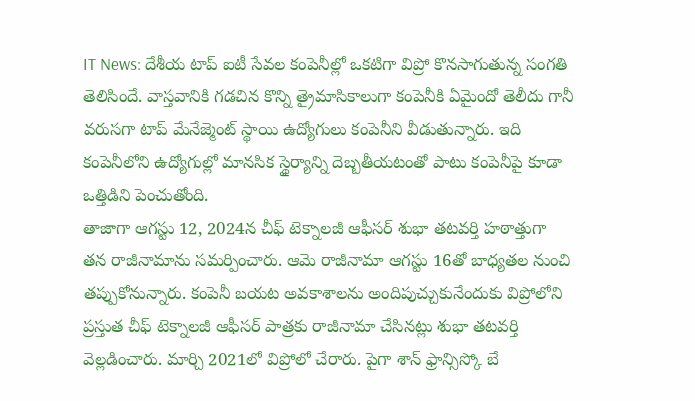IT News: దేశీయ టాప్ ఐటీ సేవల కంపెనీల్లో ఒకటిగా విప్రో కొనసాగుతున్న సంగతి తెలిసిందే. వాస్తవానికి గడచిన కొన్ని త్రైమాసికాలుగా కంపెనీకి ఏమైందో తెలీదు గానీ వరుసగా టాప్ మేనేజ్మెంట్ స్థాయి ఉద్యోగులు కంపెనీని వీడుతున్నారు. ఇది కంపెనీలోని ఉద్యోగుల్లో మానసిక స్థైర్యాన్ని దెబ్బతీయటంతో పాటు కంపెనీపై కూడా ఒత్తిడిని పెంచుతోంది.
తాజాగా ఆగస్టు 12, 2024న చీఫ్ టెక్నాలజీ ఆఫీసర్ శుభా తటవర్తి హఠాత్తుగా తన రాజీనామాను సమర్పించారు. ఆమె రాజీనామా ఆగస్టు 16తో బాధ్యతల నుంచి తప్పుకోనున్నారు. కంపెనీ బయట అవకాశాలను అందిపుచ్చుకునేందుకు విప్రోలోని ప్రస్తుత చీఫ్ టెక్నాలజీ ఆఫీసర్ పాత్రకు రాజీనామా చేసినట్లు శుభా తటవర్తి వెల్లడించారు. మార్చి 2021లో విప్రోలో చేరారు. పైగా శాన్ ఫ్రాన్సిస్కో బే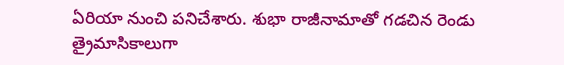ఏరియా నుంచి పనిచేశారు. శుభా రాజీనామాతో గడచిన రెండు త్రైమాసికాలుగా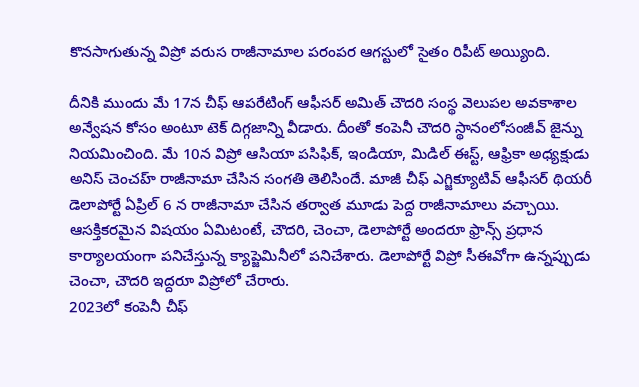కొనసాగుతున్న విప్రో వరుస రాజీనామాల పరంపర ఆగస్టులో సైతం రిపీట్ అయ్యింది.

దీనికి ముందు మే 17న చీఫ్ ఆపరేటింగ్ ఆఫీసర్ అమిత్ చౌదరి సంస్థ వెలుపల అవకాశాల అన్వేషన కోసం అంటూ టెక్ దిగ్గజాన్ని వీడారు. దీంతో కంపెనీ చౌదరి స్థానంలోసంజీవ్ జైన్ను నియమించింది. మే 10న విప్రో ఆసియా పసిఫిక్, ఇండియా, మిడిల్ ఈస్ట్, ఆఫ్రికా అధ్యక్షుడు అనిస్ చెంచహ్ రాజీనామా చేసిన సంగతి తెలిసిందే. మాజీ చీఫ్ ఎగ్జిక్యూటివ్ ఆఫీసర్ థియరీ డెలాపోర్టే ఏప్రిల్ 6 న రాజీనామా చేసిన తర్వాత మూడు పెద్ద రాజీనామాలు వచ్చాయి. ఆసక్తికరమైన విషయం ఏమిటంటే, చౌదరి, చెంచా, డెలాపోర్టే అందరూ ఫ్రాన్స్ ప్రధాన కార్యాలయంగా పనిచేస్తున్న క్యాప్జెమినీలో పనిచేశారు. డెలాపోర్టే విప్రో సీఈవోగా ఉన్నప్పుడు చెంచా, చౌదరి ఇద్దరూ విప్రోలో చేరారు.
2023లో కంపెనీ చీఫ్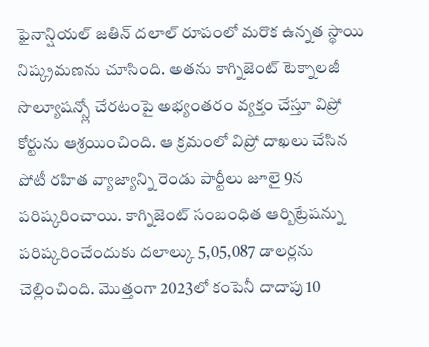ఫైనాన్షియల్ జతిన్ దలాల్ రూపంలో మరొక ఉన్నత స్థాయి నిష్క్రమణను చూసింది. అతను కాగ్నిజెంట్ టెక్నాలజీ సొల్యూషన్స్లో చేరటంపై అభ్యంతరం వ్యక్తం చేస్తూ విప్రో కోర్టును ఆశ్రయించింది. ఆ క్రమంలో విప్రో దాఖలు చేసిన పోటీ రహిత వ్యాజ్యాన్ని రెండు పార్టీలు జూలై 9న పరిష్కరించాయి. కాగ్నిజెంట్ సంబంధిత ఆర్బిట్రేషన్ను పరిష్కరించేందుకు దలాల్కు 5,05,087 డాలర్లను చెల్లించింది. మెుత్తంగా 2023లో కంపెనీ దాదాపు 10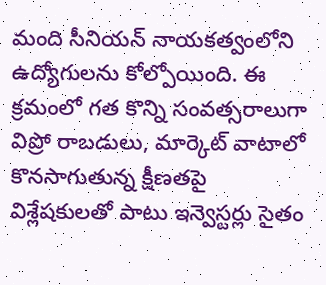మంది సీనియన్ నాయకత్వంలోని ఉద్యోగులను కోల్పోయింది. ఈ క్రమంలో గత కొన్ని సంవత్సరాలుగా విప్రో రాబడులు, మార్కెట్ వాటాలో కొనసాగుతున్న క్షీణతపై విశ్లేషకులతో పాటు ఇన్వెస్టర్లు సైతం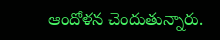ఆందోళన చెందుతున్నారు.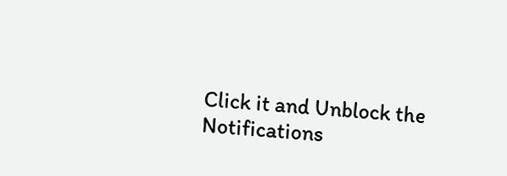Click it and Unblock the Notifications